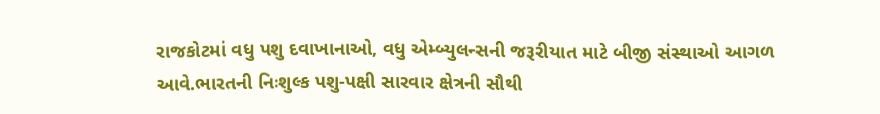રાજકોટમાં વધુ પશુ દવાખાનાઓ, વધુ એમ્બ્યુલન્સની જરૂરીયાત માટે બીજી સંસ્થાઓ આગળ આવે.ભારતની નિઃશુલ્ક પશુ-પક્ષી સારવાર ક્ષેત્રની સૌથી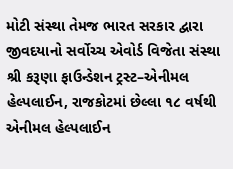મોટી સંસ્થા તેમજ ભારત સરકાર દ્વારા જીવદયાનો સર્વોચ્ચ એવોર્ડ વિજેતા સંસ્થા શ્રી કરૂણા ફાઉન્ડેશન ટ્રસ્ટ–એનીમલ હેલ્પલાઈન, રાજકોટમાં છેલ્લા ૧૮ વર્ષથી એનીમલ હેલ્પલાઈન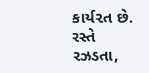કાર્ય૨ત છે. રસ્તે રઝડતા,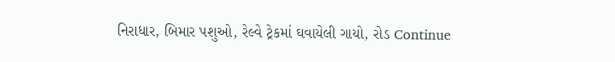નિરાધાર, બિમાર પશુઓ, રેલ્વે ટ્રેકમાં ઘવાયેલી ગાયો, રોડ Continue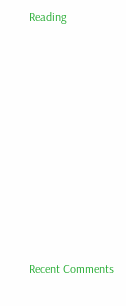Reading

















Recent Comments